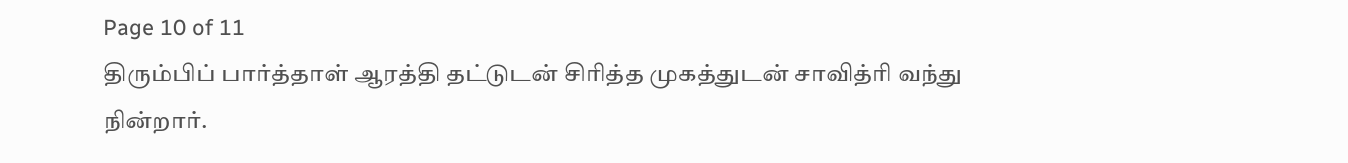Page 10 of 11
திரும்பிப் பார்த்தாள் ஆரத்தி தட்டுடன் சிரித்த முகத்துடன் சாவித்ரி வந்து நின்றார்.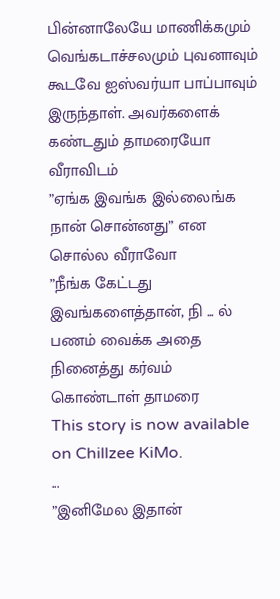பின்னாலேயே மாணிக்கமும் வெங்கடாச்சலமும் புவனாவும் கூடவே ஐஸ்வர்யா பாப்பாவும் இருந்தாள். அவர்களைக் கண்டதும் தாமரையோ வீராவிடம்
”ஏங்க இவங்க இல்லைங்க நான் சொன்னது” என சொல்ல வீராவோ
”நீங்க கேட்டது இவங்களைத்தான், நி ... ல் பணம் வைக்க அதை நினைத்து கர்வம் கொண்டாள் தாமரை
This story is now available on Chillzee KiMo.
...
”இனிமேல இதான்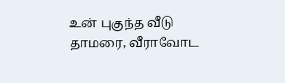உன் புகுந்த வீடு தாமரை, வீராவோட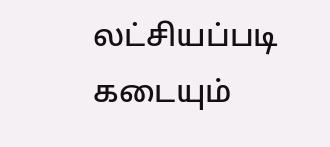லட்சியப்படி கடையும்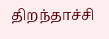திறந்தாச்சி